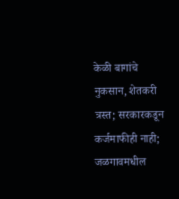केळी बागांचे नुकसान, शेतकरी त्रस्त; सरकारकडून कर्जमाफीही नाही; जळगावमधील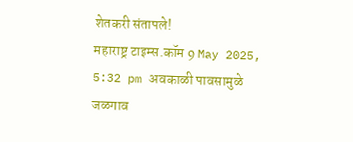शेतकरी संतापले!
महाराष्ट्र टाइम्स.कॉम 9 May 2025, 5:32 pm अवकाळी पावसामुळे जळगाव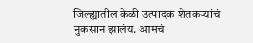जिल्ह्यातील केळी उत्पादक शेतकऱ्यांचं नुकसान झालंय. आमचं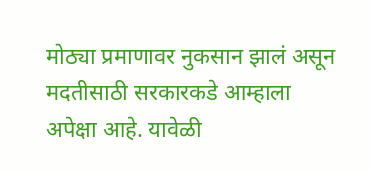मोठ्या प्रमाणावर नुकसान झालं असून मदतीसाठी सरकारकडे आम्हाला अपेक्षा आहे. यावेळी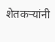शेतकऱ्यांनी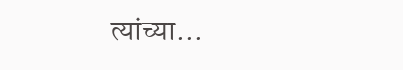त्यांच्या…